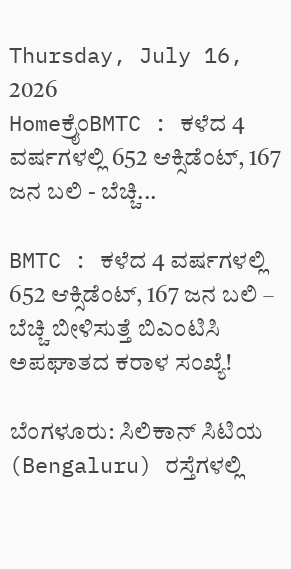Thursday, July 16, 2026
Homeಕ್ರೈಂBMTC : ಕಳೆದ 4 ವರ್ಷಗಳಲ್ಲಿ 652 ಆಕ್ಸಿಡೆಂಟ್, 167 ಜನ ಬಲಿ - ಬೆಚ್ಚಿ...

BMTC : ಕಳೆದ 4 ವರ್ಷಗಳಲ್ಲಿ 652 ಆಕ್ಸಿಡೆಂಟ್, 167 ಜನ ಬಲಿ – ಬೆಚ್ಚಿ ಬೀಳಿಸುತ್ತೆ ಬಿಎಂಟಿಸಿ ಅಪಘಾತದ ಕರಾಳ ಸಂಖ್ಯೆ!

ಬೆಂಗಳೂರು: ಸಿಲಿಕಾನ್ ಸಿಟಿಯ (Bengaluru) ರಸ್ತೆಗಳಲ್ಲಿ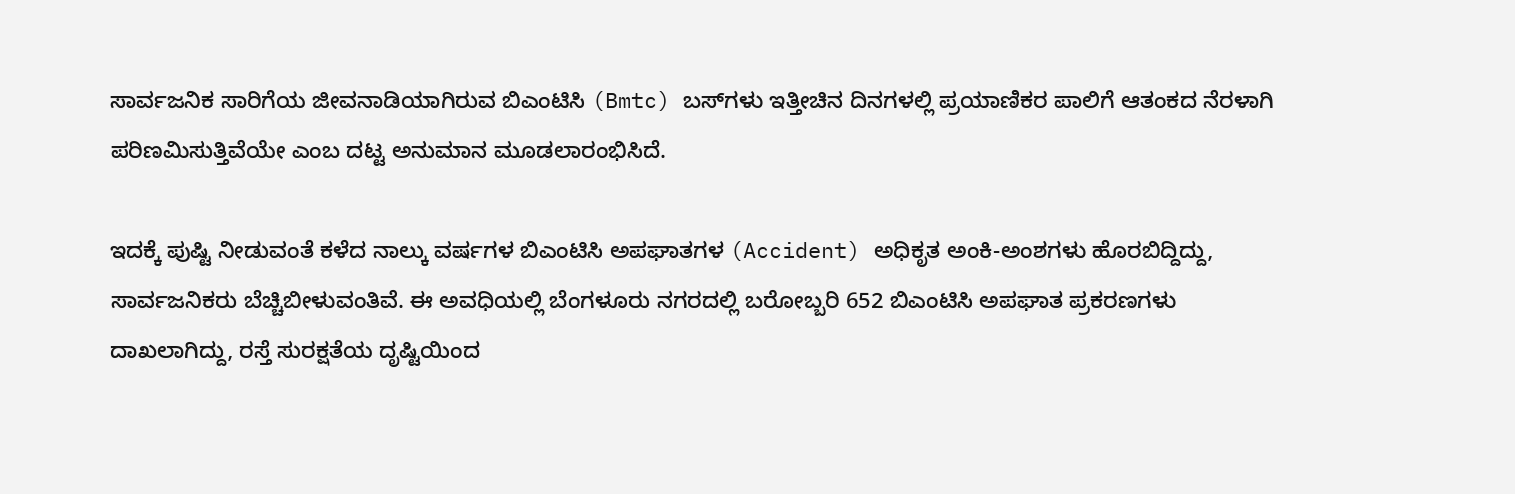ಸಾರ್ವಜನಿಕ ಸಾರಿಗೆಯ ಜೀವನಾಡಿಯಾಗಿರುವ ಬಿಎಂಟಿಸಿ (Bmtc) ಬಸ್‌ಗಳು ಇತ್ತೀಚಿನ ದಿನಗಳಲ್ಲಿ ಪ್ರಯಾಣಿಕರ ಪಾಲಿಗೆ ಆತಂಕದ ನೆರಳಾಗಿ ಪರಿಣಮಿಸುತ್ತಿವೆಯೇ ಎಂಬ ದಟ್ಟ ಅನುಮಾನ ಮೂಡಲಾರಂಭಿಸಿದೆ.

ಇದಕ್ಕೆ ಪುಷ್ಟಿ ನೀಡುವಂತೆ ಕಳೆದ ನಾಲ್ಕು ವರ್ಷಗಳ ಬಿಎಂಟಿಸಿ ಅಪಘಾತಗಳ (Accident) ಅಧಿಕೃತ ಅಂಕಿ-ಅಂಶಗಳು ಹೊರಬಿದ್ದಿದ್ದು, ಸಾರ್ವಜನಿಕರು ಬೆಚ್ಚಿಬೀಳುವಂತಿವೆ. ಈ ಅವಧಿಯಲ್ಲಿ ಬೆಂಗಳೂರು ನಗರದಲ್ಲಿ ಬರೋಬ್ಬರಿ 652 ಬಿಎಂಟಿಸಿ ಅಪಘಾತ ಪ್ರಕರಣಗಳು ದಾಖಲಾಗಿದ್ದು, ರಸ್ತೆ ಸುರಕ್ಷತೆಯ ದೃಷ್ಟಿಯಿಂದ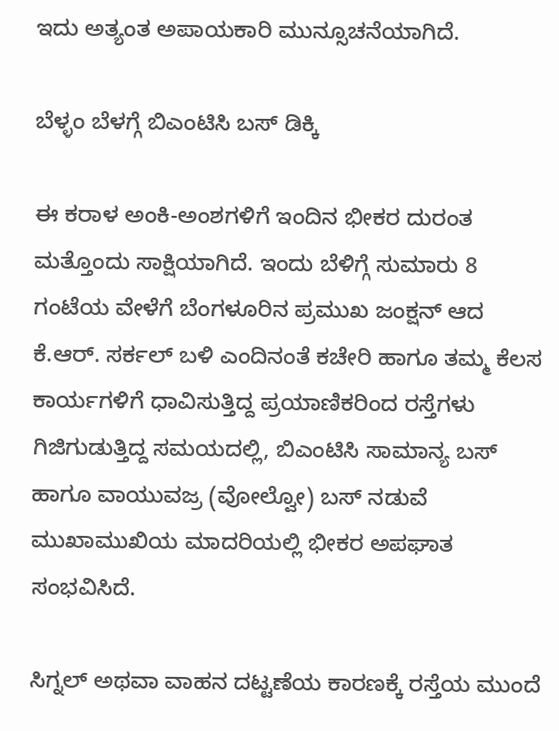ಇದು ಅತ್ಯಂತ ಅಪಾಯಕಾರಿ ಮುನ್ಸೂಚನೆಯಾಗಿದೆ.

ಬೆಳ್ಳಂ ಬೆಳಗ್ಗೆ ಬಿಎಂಟಿಸಿ ಬಸ್ ಡಿಕ್ಕಿ

ಈ ಕರಾಳ ಅಂಕಿ-ಅಂಶಗಳಿಗೆ ಇಂದಿನ ಭೀಕರ ದುರಂತ ಮತ್ತೊಂದು ಸಾಕ್ಷಿಯಾಗಿದೆ. ಇಂದು ಬೆಳಿಗ್ಗೆ ಸುಮಾರು 8 ಗಂಟೆಯ ವೇಳೆಗೆ ಬೆಂಗಳೂರಿನ ಪ್ರಮುಖ ಜಂಕ್ಷನ್ ಆದ ಕೆ.ಆರ್. ಸರ್ಕಲ್ ಬಳಿ ಎಂದಿನಂತೆ ಕಚೇರಿ ಹಾಗೂ ತಮ್ಮ ಕೆಲಸ ಕಾರ್ಯಗಳಿಗೆ ಧಾವಿಸುತ್ತಿದ್ದ ಪ್ರಯಾಣಿಕರಿಂದ ರಸ್ತೆಗಳು ಗಿಜಿಗುಡುತ್ತಿದ್ದ ಸಮಯದಲ್ಲಿ, ಬಿಎಂಟಿಸಿ ಸಾಮಾನ್ಯ ಬಸ್ ಹಾಗೂ ವಾಯುವಜ್ರ (ವೋಲ್ವೋ) ಬಸ್ ನಡುವೆ ಮುಖಾಮುಖಿಯ ಮಾದರಿಯಲ್ಲಿ ಭೀಕರ ಅಪಘಾತ ಸಂಭವಿಸಿದೆ.

ಸಿಗ್ನಲ್ ಅಥವಾ ವಾಹನ ದಟ್ಟಣೆಯ ಕಾರಣಕ್ಕೆ ರಸ್ತೆಯ ಮುಂದೆ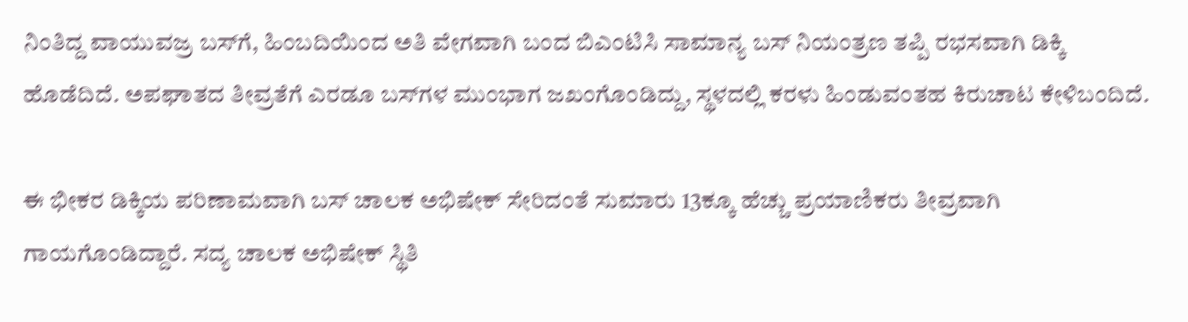ನಿಂತಿದ್ದ ವಾಯುವಜ್ರ ಬಸ್‌ಗೆ, ಹಿಂಬದಿಯಿಂದ ಅತಿ ವೇಗವಾಗಿ ಬಂದ ಬಿಎಂಟಿಸಿ ಸಾಮಾನ್ಯ ಬಸ್ ನಿಯಂತ್ರಣ ತಪ್ಪಿ ರಭಸವಾಗಿ ಡಿಕ್ಕಿ ಹೊಡೆದಿದೆ. ಅಪಘಾತದ ತೀವ್ರತೆಗೆ ಎರಡೂ ಬಸ್‌ಗಳ ಮುಂಭಾಗ ಜಖಂಗೊಂಡಿದ್ದು, ಸ್ಥಳದಲ್ಲಿ ಕರಳು ಹಿಂಡುವಂತಹ ಕಿರುಚಾಟ ಕೇಳಿಬಂದಿದೆ.

ಈ ಭೀಕರ ಡಿಕ್ಕಿಯ ಪರಿಣಾಮವಾಗಿ ಬಸ್ ಚಾಲಕ ಅಭಿಷೇಕ್ ಸೇರಿದಂತೆ ಸುಮಾರು 13ಕ್ಕೂ ಹೆಚ್ಚು ಪ್ರಯಾಣಿಕರು ತೀವ್ರವಾಗಿ ಗಾಯಗೊಂಡಿದ್ದಾರೆ. ಸದ್ಯ ಚಾಲಕ ಅಭಿಷೇಕ್ ಸ್ಥಿತಿ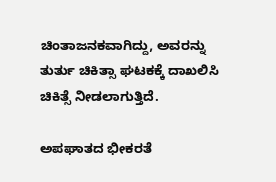ಚಿಂತಾಜನಕವಾಗಿದ್ದು, ಅವರನ್ನು ತುರ್ತು ಚಿಕಿತ್ಸಾ ಘಟಕಕ್ಕೆ ದಾಖಲಿಸಿ ಚಿಕಿತ್ಸೆ ನೀಡಲಾಗುತ್ತಿದೆ.

ಅಪಘಾತದ ಭೀಕರತೆ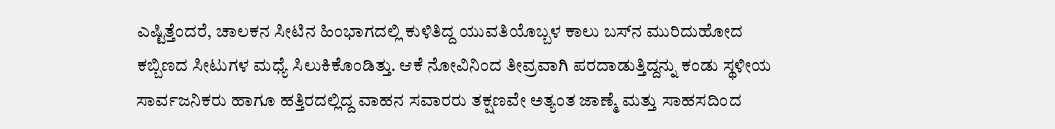ಎಷ್ಟಿತ್ತೆಂದರೆ, ಚಾಲಕನ ಸೀಟಿನ ಹಿಂಭಾಗದಲ್ಲಿ ಕುಳಿತಿದ್ದ ಯುವತಿಯೊಬ್ಬಳ ಕಾಲು ಬಸ್‌ನ ಮುರಿದುಹೋದ ಕಬ್ಬಿಣದ ಸೀಟುಗಳ ಮಧ್ಯೆ ಸಿಲುಕಿಕೊಂಡಿತ್ತು. ಆಕೆ ನೋವಿನಿಂದ ತೀವ್ರವಾಗಿ ಪರದಾಡುತ್ತಿದ್ದನ್ನು ಕಂಡು ಸ್ಥಳೀಯ ಸಾರ್ವಜನಿಕರು ಹಾಗೂ ಹತ್ತಿರದಲ್ಲಿದ್ದ ವಾಹನ ಸವಾರರು ತಕ್ಷಣವೇ ಅತ್ಯಂತ ಜಾಣ್ಮೆ ಮತ್ತು ಸಾಹಸದಿಂದ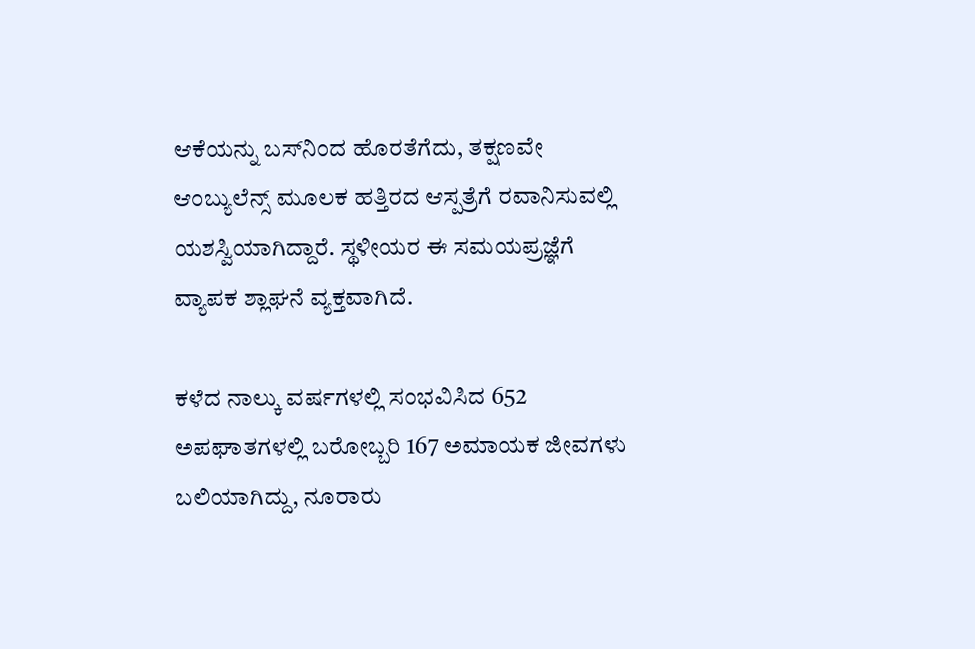ಆಕೆಯನ್ನು ಬಸ್‌ನಿಂದ ಹೊರತೆಗೆದು, ತಕ್ಷಣವೇ ಆಂಬ್ಯುಲೆನ್ಸ್ ಮೂಲಕ ಹತ್ತಿರದ ಆಸ್ಪತ್ರೆಗೆ ರವಾನಿಸುವಲ್ಲಿ ಯಶಸ್ವಿಯಾಗಿದ್ದಾರೆ. ಸ್ಥಳೀಯರ ಈ ಸಮಯಪ್ರಜ್ಞೆಗೆ ವ್ಯಾಪಕ ಶ್ಲಾಘನೆ ವ್ಯಕ್ತವಾಗಿದೆ.

ಕಳೆದ ನಾಲ್ಕು ವರ್ಷಗಳಲ್ಲಿ ಸಂಭವಿಸಿದ 652 ಅಪಘಾತಗಳಲ್ಲಿ ಬರೋಬ್ಬರಿ 167 ಅಮಾಯಕ ಜೀವಗಳು ಬಲಿಯಾಗಿದ್ದು, ನೂರಾರು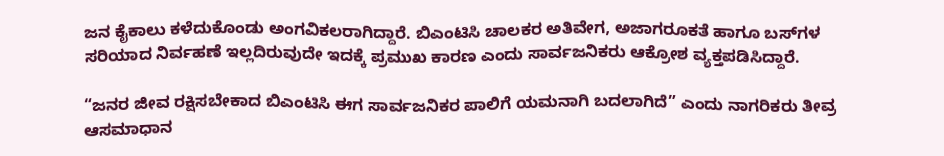ಜನ ಕೈಕಾಲು ಕಳೆದುಕೊಂಡು ಅಂಗವಿಕಲರಾಗಿದ್ದಾರೆ. ಬಿಎಂಟಿಸಿ ಚಾಲಕರ ಅತಿವೇಗ, ಅಜಾಗರೂಕತೆ ಹಾಗೂ ಬಸ್‌ಗಳ ಸರಿಯಾದ ನಿರ್ವಹಣೆ ಇಲ್ಲದಿರುವುದೇ ಇದಕ್ಕೆ ಪ್ರಮುಖ ಕಾರಣ ಎಂದು ಸಾರ್ವಜನಿಕರು ಆಕ್ರೋಶ ವ್ಯಕ್ತಪಡಿಸಿದ್ದಾರೆ.

“ಜನರ ಜೀವ ರಕ್ಷಿಸಬೇಕಾದ ಬಿಎಂಟಿಸಿ ಈಗ ಸಾರ್ವಜನಿಕರ ಪಾಲಿಗೆ ಯಮನಾಗಿ ಬದಲಾಗಿದೆ” ಎಂದು ನಾಗರಿಕರು ತೀವ್ರ ಆಸಮಾಧಾನ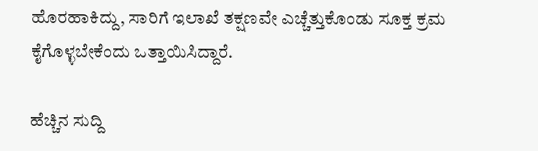ಹೊರಹಾಕಿದ್ದು, ಸಾರಿಗೆ ಇಲಾಖೆ ತಕ್ಷಣವೇ ಎಚ್ಚೆತ್ತುಕೊಂಡು ಸೂಕ್ತ ಕ್ರಮ ಕೈಗೊಳ್ಳಬೇಕೆಂದು ಒತ್ತಾಯಿಸಿದ್ದಾರೆ.

ಹೆಚ್ಚಿನ ಸುದ್ದಿ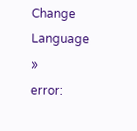Change Language »
error: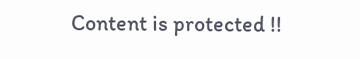Content is protected !!